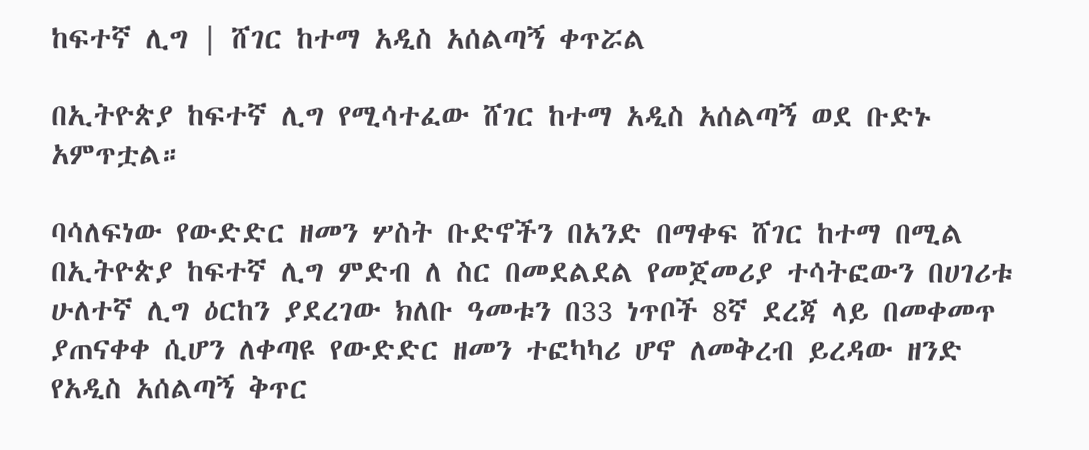ከፍተኛ ሊግ | ሸገር ከተማ አዲስ አሰልጣኝ ቀጥሯል

በኢትዮጵያ ከፍተኛ ሊግ የሚሳተፈው ሸገር ከተማ አዲስ አሰልጣኝ ወደ ቡድኑ አምጥቷል።

ባሳለፍነው የውድድር ዘመን ሦስት ቡድኖችን በአንድ በማቀፍ ሸገር ከተማ በሚል በኢትዮጵያ ከፍተኛ ሊግ ምድብ ለ ስር በመደልደል የመጀመሪያ ተሳትፎውን በሀገሪቱ ሁለተኛ ሊግ ዕርከን ያደረገው ክለቡ ዓመቱን በ33 ነጥቦች 8ኛ ደረጃ ላይ በመቀመጥ ያጠናቀቀ ሲሆን ለቀጣዩ የውድድር ዘመን ተፎካካሪ ሆኖ ለመቅረብ ይረዳው ዘንድ የአዲስ አሰልጣኝ ቅጥር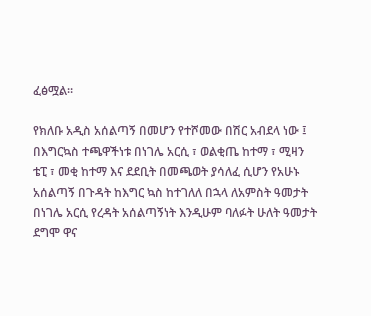ፈፅሟል።

የክለቡ አዲስ አሰልጣኝ በመሆን የተሾመው በሽር አብደላ ነው ፤ በእግርኳስ ተጫዋችነቱ በነገሌ አርሲ ፣ ወልቂጤ ከተማ ፣ ሚዛን ቴፒ ፣ መቂ ከተማ እና ደደቢት በመጫወት ያሳለፈ ሲሆን የአሁኑ አሰልጣኝ በጉዳት ከእግር ኳስ ከተገለለ በኋላ ለአምስት ዓመታት በነገሌ አርሲ የረዳት አሰልጣኝነት እንዲሁም ባለፉት ሁለት ዓመታት ደግሞ ዋና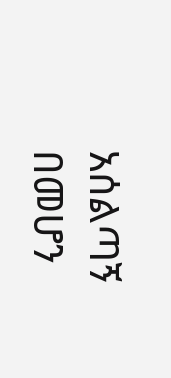አሰልጣኝ በመሆን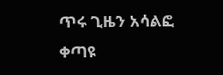ጥሩ ጊዜን አሳልፎ ቀጣዩ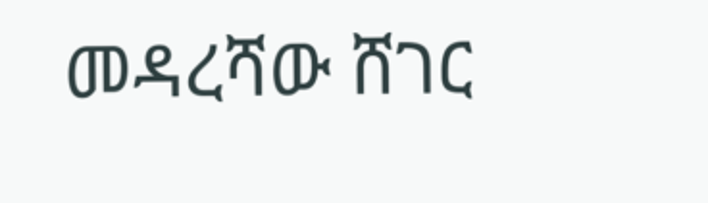መዳረሻው ሸገር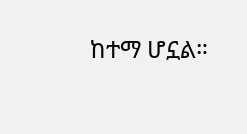ከተማ ሆኗል።